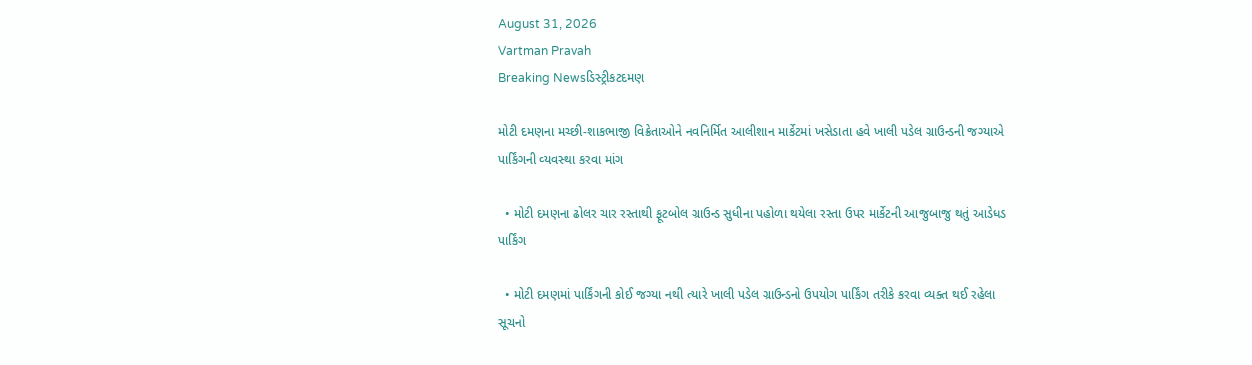August 31, 2026
Vartman Pravah
Breaking Newsડિસ્ટ્રીકટદમણ

મોટી દમણના મચ્‍છી-શાકભાજી વિક્રેતાઓને નવનિર્મિત આલીશાન માર્કેટમાં ખસેડાતા હવે ખાલી પડેલ ગ્રાઉન્‍ડની જગ્‍યાએ પાર્કિંગની વ્‍યવસ્‍થા કરવા માંગ

  • મોટી દમણના ઢોલર ચાર રસ્‍તાથી ફૂટબોલ ગ્રાઉન્‍ડ સુધીના પહોળા થયેલા રસ્‍તા ઉપર માર્કેટની આજુબાજુ થતું આડેધડ પાર્કિંગ

  • મોટી દમણમાં પાર્કિંગની કોઈ જગ્‍યા નથી ત્‍યારે ખાલી પડેલ ગ્રાઉન્‍ડનો ઉપયોગ પાર્કિંગ તરીકે કરવા વ્‍યક્‍ત થઈ રહેલા સૂચનો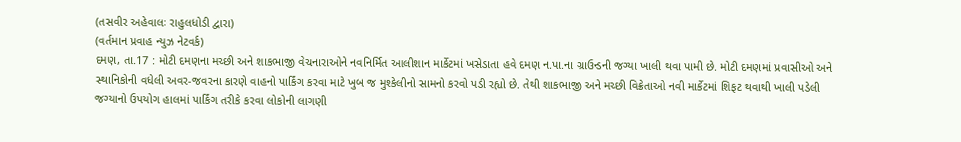(તસવીર અહેવાલઃ રાહુલધોડી દ્વારા)
(વર્તમાન પ્રવાહ ન્‍યુઝ નેટવર્ક)
દમણ, તા.17 : મોટી દમણના મચ્‍છી અને શાકભાજી વેચનારાઓને નવનિર્મિત આલીશાન માર્કેટમાં ખસેડાતા હવે દમણ ન.પા.ના ગ્રાઉન્‍ડની જગ્‍યા ખાલી થવા પામી છે. મોટી દમણમાં પ્રવાસીઓ અને સ્‍થાનિકોની વધેલી અવર-જવરના કારણે વાહનો પાર્કિંગ કરવા માટે ખુબ જ મુશ્‍કેલીનો સામનો કરવો પડી રહ્યો છે. તેથી શાકભાજી અને મચ્‍છી વિક્રેતાઓ નવી માર્કેટમાં શિફટ થવાથી ખાલી પડેલી જગ્‍યાનો ઉપયોગ હાલમાં પાર્કિંગ તરીકે કરવા લોકોની લાગણી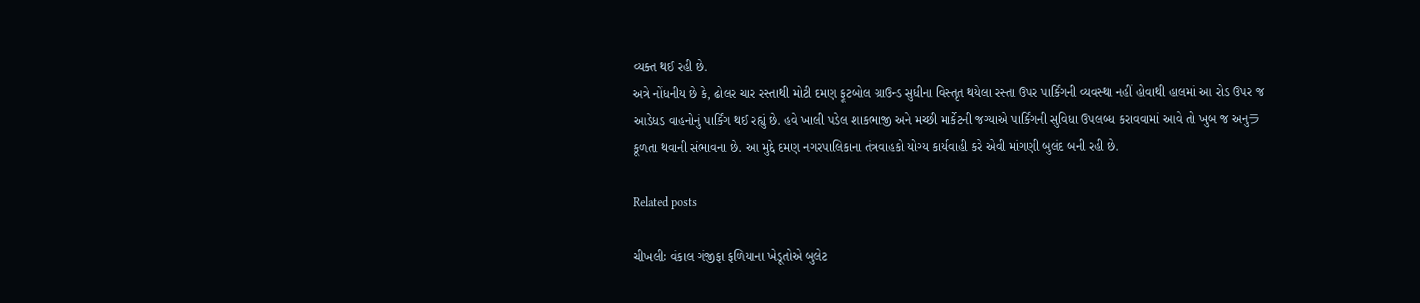વ્‍યક્‍ત થઈ રહી છે.
અત્રે નોંધનીય છે કે, ઢોલર ચાર રસ્‍તાથી મોટી દમણ ફૂટબોલ ગ્રાઉન્‍ડ સુધીના વિસ્‍તૃત થયેલા રસ્‍તા ઉપર પાર્કિંગની વ્‍યવસ્‍થા નહીં હોવાથી હાલમાં આ રોડ ઉપર જ આડેધડ વાહનોનું પાર્કિંગ થઈ રહ્યું છે. હવે ખાલી પડેલ શાકભાજી અને મચ્‍છી માર્કેટની જગ્‍યાએ પાર્કિંગની સુવિધા ઉપલબ્‍ધ કરાવવામાં આવે તો ખુબ જ અનુラકૂળતા થવાની સંભાવના છે. આ મુદ્દે દમણ નગરપાલિકાના તંત્રવાહકો યોગ્‍ય કાર્યવાહી કરે એવી માંગણી બુલંદ બની રહી છે.

Related posts

ચીખલીઃ વંકાલ ગંજીફા ફળિયાના ખેડૂતોએ બુલેટ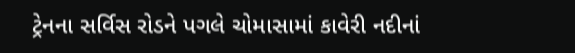ટ્રેનના સર્વિસ રોડને પગલે ચોમાસામાં કાવેરી નદીનાં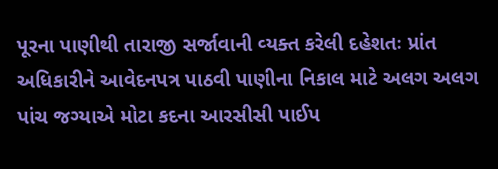પૂરના પાણીથી તારાજી સર્જાવાની વ્‍યક્‍ત કરેલી દહેશતઃ પ્રાંત અધિકારીને આવેદનપત્ર પાઠવી પાણીના નિકાલ માટે અલગ અલગ પાંચ જગ્‍યાએ મોટા કદના આરસીસી પાઈપ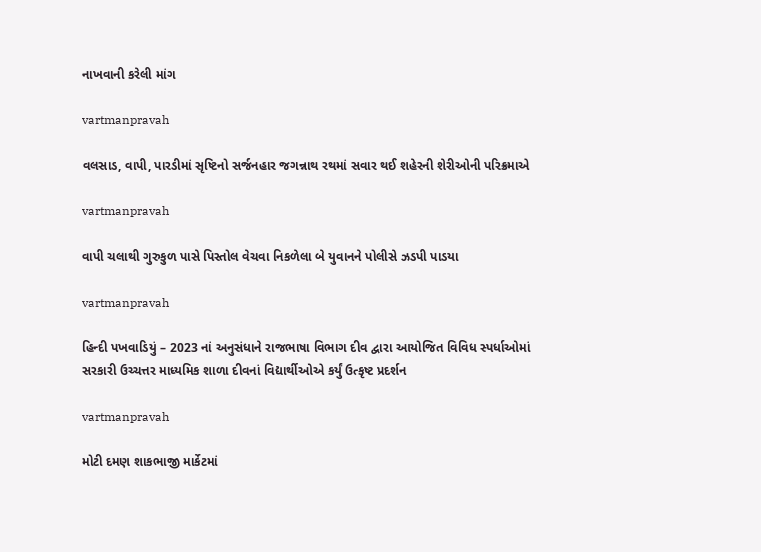નાખવાની કરેલી માંગ

vartmanpravah

વલસાડ, વાપી, પારડીમાં સૃષ્‍ટિનો સર્જનહાર જગન્નાથ રથમાં સવાર થઈ શહેરની શેરીઓની પરિક્રમાએ

vartmanpravah

વાપી ચલાથી ગુરુકુળ પાસે પિસ્‍તોલ વેચવા નિકળેલા બે યુવાનને પોલીસે ઝડપી પાડયા

vartmanpravah

હિન્‍દી પખવાડિયું – 2023 નાં અનુસંધાને રાજભાષા વિભાગ દીવ દ્વારા આયોજિત વિવિધ સ્‍પર્ધાઓમાં સરકારી ઉચ્‍ચત્તર માધ્‍યમિક શાળા દીવનાં વિદ્યાર્થીઓએ કર્યું ઉત્કૃષ્ટ પ્રદર્શન

vartmanpravah

મોટી દમણ શાકભાજી માર્કેટમાં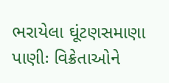ભરાયેલા ઘૂંટણસમાણા પાણીઃ વિક્રેતાઓને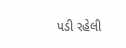પડી રહેલી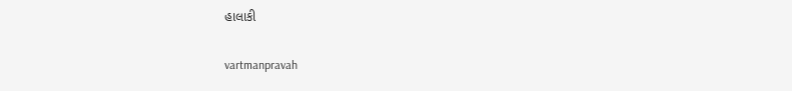હાલાકી

vartmanpravah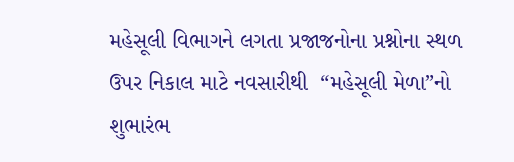મહેસૂલી વિભાગને લગતા પ્રજાજનોના પ્રશ્નોના સ્થળ ઉપર નિકાલ માટે નવસારીથી  “મહેસૂલી મેળા”નો શુભારંભ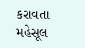કરાવતા મહેસૂલ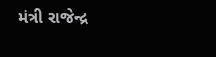મંત્રી રાજેન્દ્ર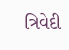ત્રિવેદી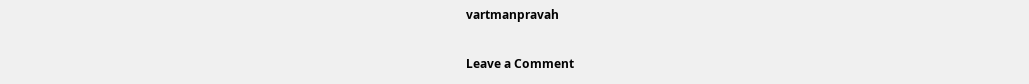vartmanpravah

Leave a Comment